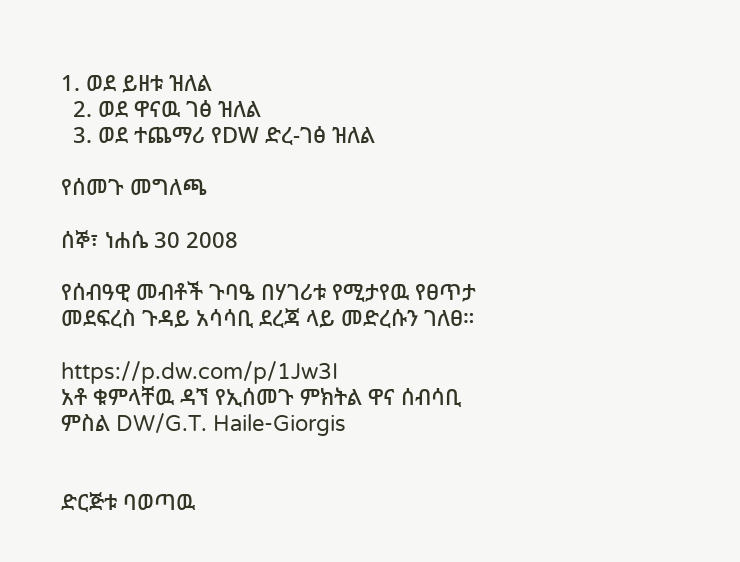1. ወደ ይዘቱ ዝለል
  2. ወደ ዋናዉ ገፅ ዝለል
  3. ወደ ተጨማሪ የDW ድረ-ገፅ ዝለል

የሰመጉ መግለጫ

ሰኞ፣ ነሐሴ 30 2008

የሰብዓዊ መብቶች ጉባዔ በሃገሪቱ የሚታየዉ የፀጥታ መደፍረስ ጉዳይ አሳሳቢ ደረጃ ላይ መድረሱን ገለፀ።

https://p.dw.com/p/1Jw3I
አቶ ቁምላቸዉ ዳኘ የኢሰመጉ ምክትል ዋና ሰብሳቢ
ምስል DW/G.T. Haile-Giorgis


ድርጅቱ ባወጣዉ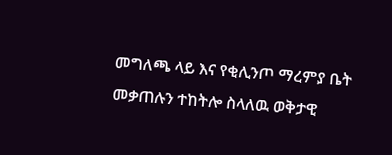መግለጫ ላይ እና የቂሊንጦ ማረምያ ቤት መቃጠሉን ተከትሎ ስላለዉ ወቅታዊ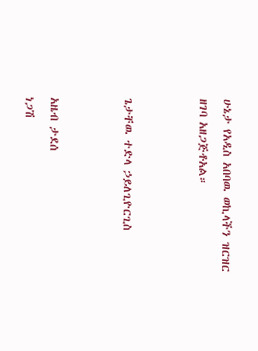ሁኔታ የአዲስ አበባዉ ወኪላችን ዝርዝር ዘገባ አዘጋጅቶአል።


ጌታቸዉ ተድላ ኃይለጊዮርጊስ


አዜብ ታደሰ
ነጋሽ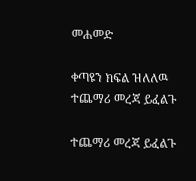መሐመድ

ቀጣዩን ክፍል ዝለለዉ ተጨማሪ መረጃ ይፈልጉ

ተጨማሪ መረጃ ይፈልጉ